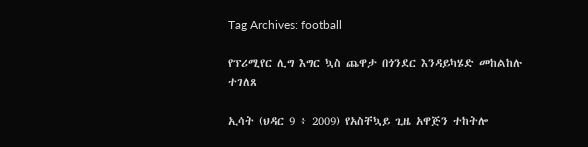Tag Archives: football

የፕሪሚየር ሊግ እግር ኳስ ጨዋታ በጎንደር እንዳይካሄድ መከልከሉ ተገለጸ

ኢሳት (ህዳር 9 ፥ 2009) የአስቸኳይ ጊዜ አዋጅን ተከትሎ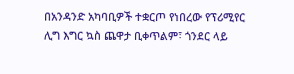በአንዳንድ አካባቢዎች ተቋርጦ የነበረው የፕሪሚየር ሊግ እግር ኳስ ጨዋታ ቢቀጥልም፣ ጎንደር ላይ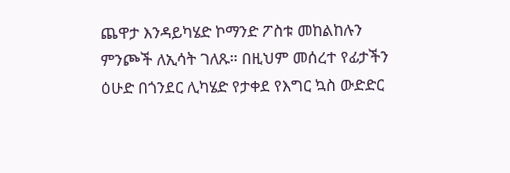ጨዋታ እንዳይካሄድ ኮማንድ ፖስቱ መከልከሉን ምንጮች ለኢሳት ገለጹ። በዚህም መሰረተ የፊታችን ዕሁድ በጎንደር ሊካሄድ የታቀደ የእግር ኳስ ውድድር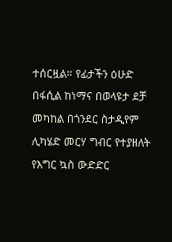ተሰርዟል። የፊታችን ዕሁድ በፋሲል ከነማና በወላዩታ ደቻ መካከል በጎንደር ስታዲየም ሊካሄድ መርሃ ግብር የተያዘለት የእግር ኳስ ውድድር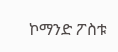ኮማንድ ፖስቱ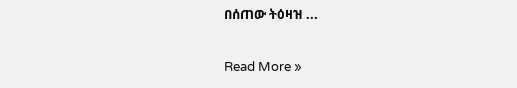በሰጠው ትዕዛዝ ...

Read More »